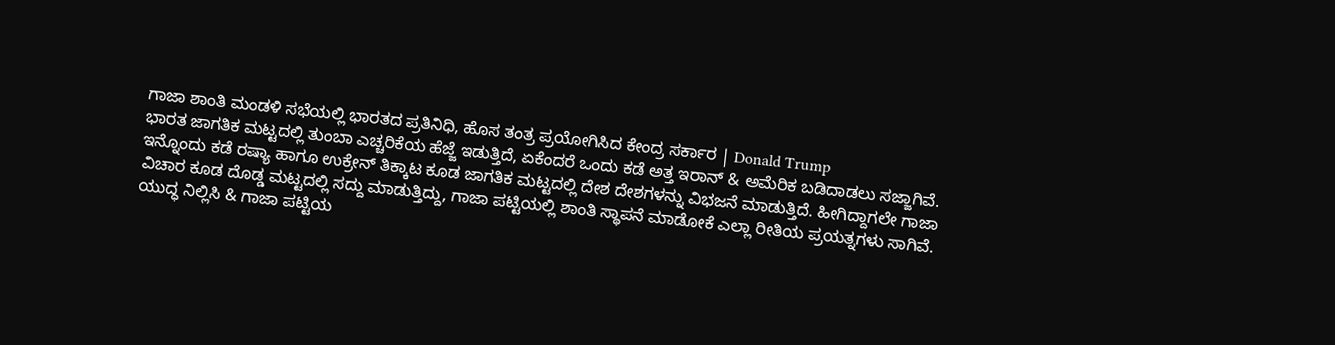ಗಾಜಾ ಶಾಂತಿ ಮಂಡಳಿ ಸಭೆಯಲ್ಲಿ ಭಾರತದ ಪ್ರತಿನಿಧಿ, ಹೊಸ ತಂತ್ರ ಪ್ರಯೋಗಿಸಿದ ಕೇಂದ್ರ ಸರ್ಕಾರ | Donald Trump
ಭಾರತ ಜಾಗತಿಕ ಮಟ್ಟದಲ್ಲಿ ತುಂಬಾ ಎಚ್ಚರಿಕೆಯ ಹೆಜ್ಜೆ ಇಡುತ್ತಿದೆ, ಏಕೆಂದರೆ ಒಂದು ಕಡೆ ಅತ್ತ ಇರಾನ್ & ಅಮೆರಿಕ ಬಡಿದಾಡಲು ಸಜ್ಜಾಗಿವೆ. ಇನ್ನೊಂದು ಕಡೆ ರಷ್ಯಾ ಹಾಗೂ ಉಕ್ರೇನ್ ತಿಕ್ಕಾಟ ಕೂಡ ಜಾಗತಿಕ ಮಟ್ಟದಲ್ಲಿ ದೇಶ ದೇಶಗಳನ್ನು ವಿಭಜನೆ ಮಾಡುತ್ತಿದೆ. ಹೀಗಿದ್ದಾಗಲೇ ಗಾಜಾ ವಿಚಾರ ಕೂಡ ದೊಡ್ಡ ಮಟ್ಟದಲ್ಲಿ ಸದ್ದು ಮಾಡುತ್ತಿದ್ದು, ಗಾಜಾ ಪಟ್ಟಿಯಲ್ಲಿ ಶಾಂತಿ ಸ್ಥಾಪನೆ ಮಾಡೋಕೆ ಎಲ್ಲಾ ರೀತಿಯ ಪ್ರಯತ್ನಗಳು ಸಾಗಿವೆ.
ಯುದ್ಧ ನಿಲ್ಲಿಸಿ & ಗಾಜಾ ಪಟ್ಟಿಯ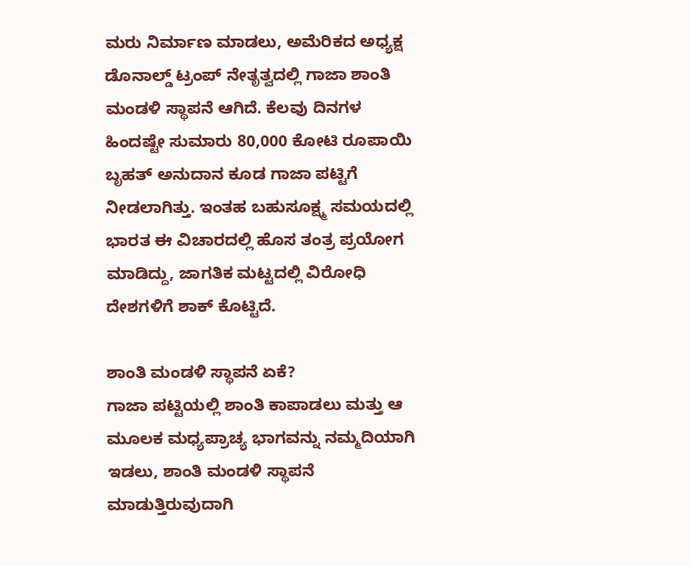ಮರು ನಿರ್ಮಾಣ ಮಾಡಲು, ಅಮೆರಿಕದ ಅಧ್ಯಕ್ಷ ಡೊನಾಲ್ಡ್ ಟ್ರಂಪ್ ನೇತೃತ್ವದಲ್ಲಿ ಗಾಜಾ ಶಾಂತಿ ಮಂಡಳಿ ಸ್ಥಾಪನೆ ಆಗಿದೆ. ಕೆಲವು ದಿನಗಳ ಹಿಂದಷ್ಟೇ ಸುಮಾರು 80,000 ಕೋಟಿ ರೂಪಾಯಿ ಬೃಹತ್ ಅನುದಾನ ಕೂಡ ಗಾಜಾ ಪಟ್ಟಿಗೆ ನೀಡಲಾಗಿತ್ತು. ಇಂತಹ ಬಹುಸೂಕ್ಷ್ಮ ಸಮಯದಲ್ಲಿ ಭಾರತ ಈ ವಿಚಾರದಲ್ಲಿ ಹೊಸ ತಂತ್ರ ಪ್ರಯೋಗ ಮಾಡಿದ್ದು, ಜಾಗತಿಕ ಮಟ್ಟದಲ್ಲಿ ವಿರೋಧಿ ದೇಶಗಳಿಗೆ ಶಾಕ್ ಕೊಟ್ಟಿದೆ.

ಶಾಂತಿ ಮಂಡಳಿ ಸ್ಥಾಪನೆ ಏಕೆ?
ಗಾಜಾ ಪಟ್ಟಿಯಲ್ಲಿ ಶಾಂತಿ ಕಾಪಾಡಲು ಮತ್ತು ಆ ಮೂಲಕ ಮಧ್ಯಪ್ರಾಚ್ಯ ಭಾಗವನ್ನು ನಮ್ಮದಿಯಾಗಿ ಇಡಲು, ಶಾಂತಿ ಮಂಡಳಿ ಸ್ಥಾಪನೆ ಮಾಡುತ್ತಿರುವುದಾಗಿ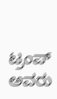ಟ್ರಂಪ್ ಅವರು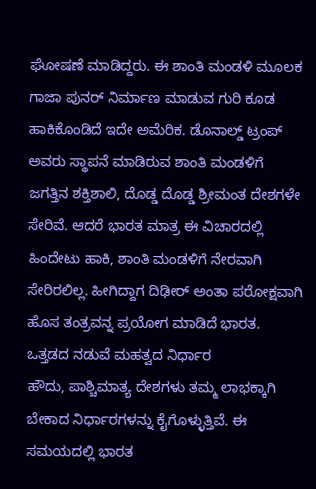ಘೋಷಣೆ ಮಾಡಿದ್ದರು. ಈ ಶಾಂತಿ ಮಂಡಳಿ ಮೂಲಕ ಗಾಜಾ ಪುನರ್ ನಿರ್ಮಾಣ ಮಾಡುವ ಗುರಿ ಕೂಡ ಹಾಕಿಕೊಂಡಿದೆ ಇದೇ ಅಮೆರಿಕ. ಡೊನಾಲ್ಡ್ ಟ್ರಂಪ್ ಅವರು ಸ್ಥಾಪನೆ ಮಾಡಿರುವ ಶಾಂತಿ ಮಂಡಳಿಗೆ ಜಗತ್ತಿನ ಶಕ್ತಿಶಾಲಿ, ದೊಡ್ಡ ದೊಡ್ಡ ಶ್ರೀಮಂತ ದೇಶಗಳೇ ಸೇರಿವೆ. ಆದರೆ ಭಾರತ ಮಾತ್ರ ಈ ವಿಚಾರದಲ್ಲಿ ಹಿಂದೇಟು ಹಾಕಿ, ಶಾಂತಿ ಮಂಡಳಿಗೆ ನೇರವಾಗಿ ಸೇರಿರಲಿಲ್ಲ. ಹೀಗಿದ್ದಾಗ ದಿಢೀರ್ ಅಂತಾ ಪರೋಕ್ಷವಾಗಿ ಹೊಸ ತಂತ್ರವನ್ನ ಪ್ರಯೋಗ ಮಾಡಿದೆ ಭಾರತ.
ಒತ್ತಡದ ನಡುವೆ ಮಹತ್ವದ ನಿರ್ಧಾರ
ಹೌದು, ಪಾಶ್ಚಿಮಾತ್ಯ ದೇಶಗಳು ತಮ್ಮ ಲಾಭಕ್ಕಾಗಿ ಬೇಕಾದ ನಿರ್ಧಾರಗಳನ್ನು ಕೈಗೊಳ್ಳುತ್ತಿವೆ. ಈ ಸಮಯದಲ್ಲಿ ಭಾರತ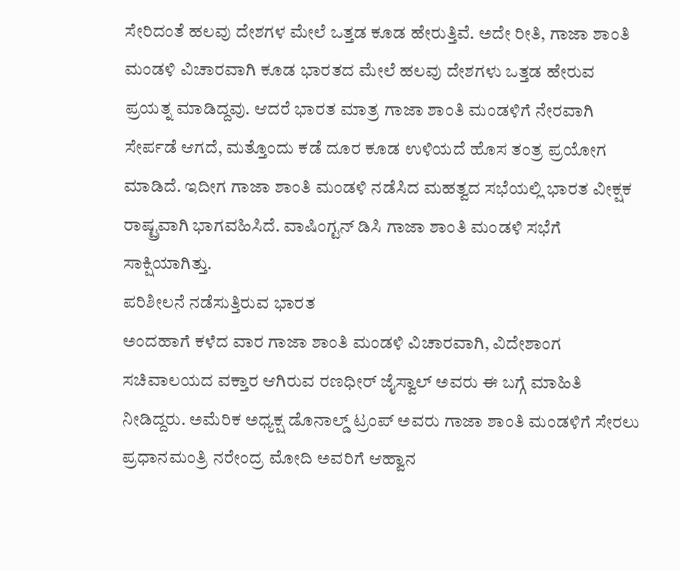ಸೇರಿದಂತೆ ಹಲವು ದೇಶಗಳ ಮೇಲೆ ಒತ್ತಡ ಕೂಡ ಹೇರುತ್ತಿವೆ. ಅದೇ ರೀತಿ, ಗಾಜಾ ಶಾಂತಿ ಮಂಡಳಿ ವಿಚಾರವಾಗಿ ಕೂಡ ಭಾರತದ ಮೇಲೆ ಹಲವು ದೇಶಗಳು ಒತ್ತಡ ಹೇರುವ ಪ್ರಯತ್ನ ಮಾಡಿದ್ದವು. ಆದರೆ ಭಾರತ ಮಾತ್ರ ಗಾಜಾ ಶಾಂತಿ ಮಂಡಳಿಗೆ ನೇರವಾಗಿ ಸೇರ್ಪಡೆ ಆಗದೆ, ಮತ್ತೊಂದು ಕಡೆ ದೂರ ಕೂಡ ಉಳಿಯದೆ ಹೊಸ ತಂತ್ರ ಪ್ರಯೋಗ ಮಾಡಿದೆ. ಇದೀಗ ಗಾಜಾ ಶಾಂತಿ ಮಂಡಳಿ ನಡೆಸಿದ ಮಹತ್ವದ ಸಭೆಯಲ್ಲಿ ಭಾರತ ವೀಕ್ಷಕ ರಾಷ್ಟ್ರವಾಗಿ ಭಾಗವಹಿಸಿದೆ. ವಾಷಿಂಗ್ಟನ್ ಡಿಸಿ ಗಾಜಾ ಶಾಂತಿ ಮಂಡಳಿ ಸಭೆಗೆ ಸಾಕ್ಷಿಯಾಗಿತ್ತು.
ಪರಿಶೀಲನೆ ನಡೆಸುತ್ತಿರುವ ಭಾರತ
ಅಂದಹಾಗೆ ಕಳೆದ ವಾರ ಗಾಜಾ ಶಾಂತಿ ಮಂಡಳಿ ವಿಚಾರವಾಗಿ, ವಿದೇಶಾಂಗ ಸಚಿವಾಲಯದ ವಕ್ತಾರ ಆಗಿರುವ ರಣಧೀರ್ ಜೈಸ್ವಾಲ್ ಅವರು ಈ ಬಗ್ಗೆ ಮಾಹಿತಿ ನೀಡಿದ್ದರು. ಅಮೆರಿಕ ಅಧ್ಯಕ್ಷ ಡೊನಾಲ್ಡ್ ಟ್ರಂಪ್ ಅವರು ಗಾಜಾ ಶಾಂತಿ ಮಂಡಳಿಗೆ ಸೇರಲು ಪ್ರಧಾನಮಂತ್ರಿ ನರೇಂದ್ರ ಮೋದಿ ಅವರಿಗೆ ಆಹ್ವಾನ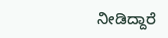ನೀಡಿದ್ದಾರೆ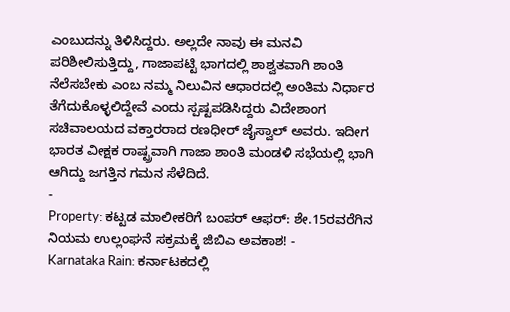ಎಂಬುದನ್ನು ತಿಳಿಸಿದ್ದರು. ಅಲ್ಲದೇ ನಾವು ಈ ಮನವಿ ಪರಿಶೀಲಿಸುತ್ತಿದ್ದು, ಗಾಜಾಪಟ್ಟಿ ಭಾಗದಲ್ಲಿ ಶಾಶ್ವತವಾಗಿ ಶಾಂತಿ ನೆಲೆಸಬೇಕು ಎಂಬ ನಮ್ಮ ನಿಲುವಿನ ಆಧಾರದಲ್ಲಿ ಅಂತಿಮ ನಿರ್ಧಾರ ತೆಗೆದುಕೊಳ್ಳಲಿದ್ದೇವೆ ಎಂದು ಸ್ಪಷ್ಟಪಡಿಸಿದ್ದರು ವಿದೇಶಾಂಗ ಸಚಿವಾಲಯದ ವಕ್ತಾರರಾದ ರಣಧೀರ್ ಜೈಸ್ವಾಲ್ ಅವರು. ಇದೀಗ ಭಾರತ ವೀಕ್ಷಕ ರಾಷ್ಟ್ರವಾಗಿ ಗಾಜಾ ಶಾಂತಿ ಮಂಡಳಿ ಸಭೆಯಲ್ಲಿ ಭಾಗಿ ಆಗಿದ್ದು ಜಗತ್ತಿನ ಗಮನ ಸೆಳೆದಿದೆ.
-
Property: ಕಟ್ಟಡ ಮಾಲೀಕರಿಗೆ ಬಂಪರ್ ಆಫರ್: ಶೇ.15ರವರೆಗಿನ ನಿಯಮ ಉಲ್ಲಂಘನೆ ಸಕ್ರಮಕ್ಕೆ ಜಿಬಿಎ ಅವಕಾಶ! -
Karnataka Rain: ಕರ್ನಾಟಕದಲ್ಲಿ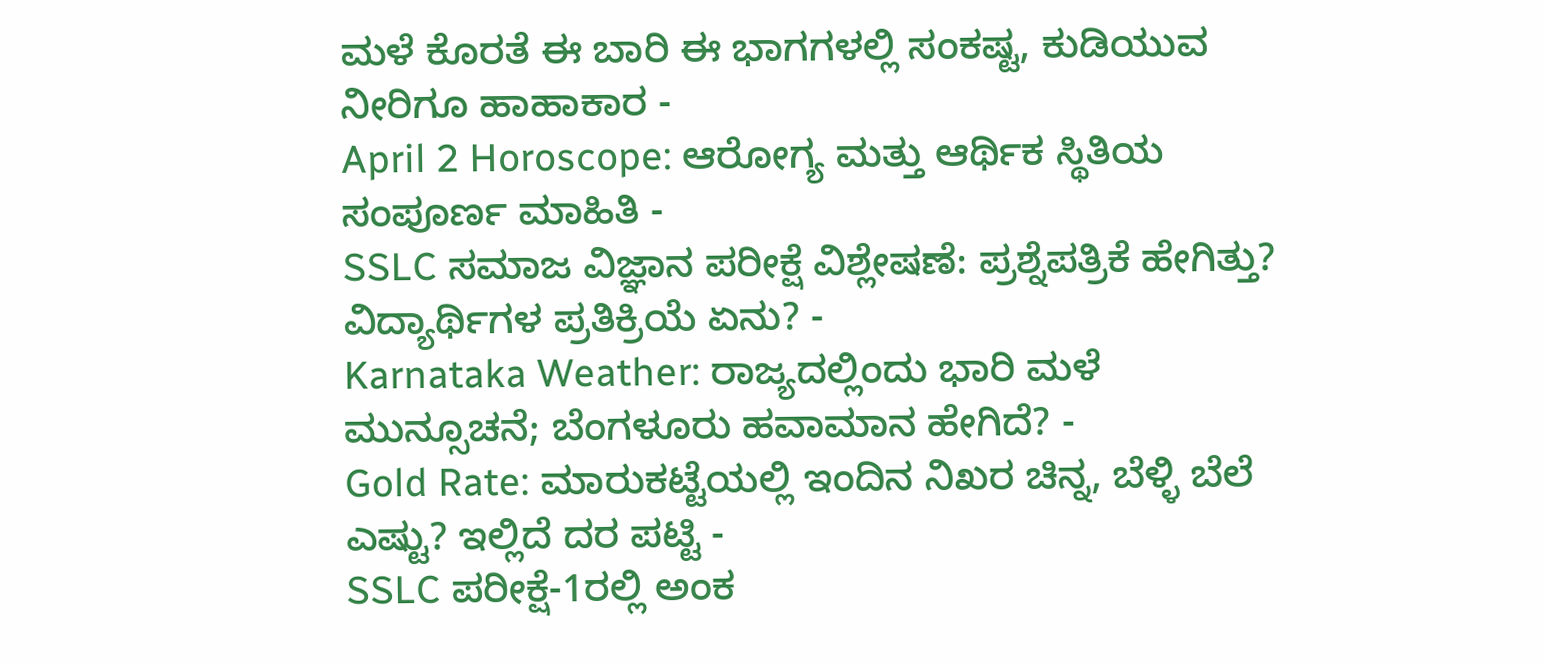ಮಳೆ ಕೊರತೆ ಈ ಬಾರಿ ಈ ಭಾಗಗಳಲ್ಲಿ ಸಂಕಷ್ಟ, ಕುಡಿಯುವ ನೀರಿಗೂ ಹಾಹಾಕಾರ -
April 2 Horoscope: ಆರೋಗ್ಯ ಮತ್ತು ಆರ್ಥಿಕ ಸ್ಥಿತಿಯ ಸಂಪೂರ್ಣ ಮಾಹಿತಿ -
SSLC ಸಮಾಜ ವಿಜ್ಞಾನ ಪರೀಕ್ಷೆ ವಿಶ್ಲೇಷಣೆ: ಪ್ರಶ್ನೆಪತ್ರಿಕೆ ಹೇಗಿತ್ತು? ವಿದ್ಯಾರ್ಥಿಗಳ ಪ್ರತಿಕ್ರಿಯೆ ಏನು? -
Karnataka Weather: ರಾಜ್ಯದಲ್ಲಿಂದು ಭಾರಿ ಮಳೆ ಮುನ್ಸೂಚನೆ; ಬೆಂಗಳೂರು ಹವಾಮಾನ ಹೇಗಿದೆ? -
Gold Rate: ಮಾರುಕಟ್ಟೆಯಲ್ಲಿ ಇಂದಿನ ನಿಖರ ಚಿನ್ನ, ಬೆಳ್ಳಿ ಬೆಲೆ ಎಷ್ಟು? ಇಲ್ಲಿದೆ ದರ ಪಟ್ಟಿ -
SSLC ಪರೀಕ್ಷೆ-1ರಲ್ಲಿ ಅಂಕ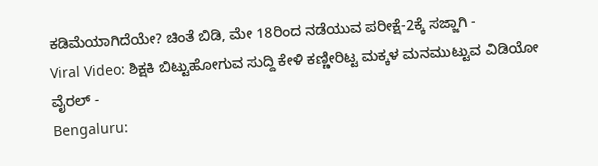ಕಡಿಮೆಯಾಗಿದೆಯೇ? ಚಿಂತೆ ಬಿಡಿ, ಮೇ 18ರಿಂದ ನಡೆಯುವ ಪರೀಕ್ಷೆ-2ಕ್ಕೆ ಸಜ್ಜಾಗಿ -
Viral Video: ಶಿಕ್ಷಕಿ ಬಿಟ್ಟುಹೋಗುವ ಸುದ್ದಿ ಕೇಳಿ ಕಣ್ಣೀರಿಟ್ಟ ಮಕ್ಕಳ ಮನಮುಟ್ಟುವ ವಿಡಿಯೋ ವೈರಲ್ -
Bengaluru: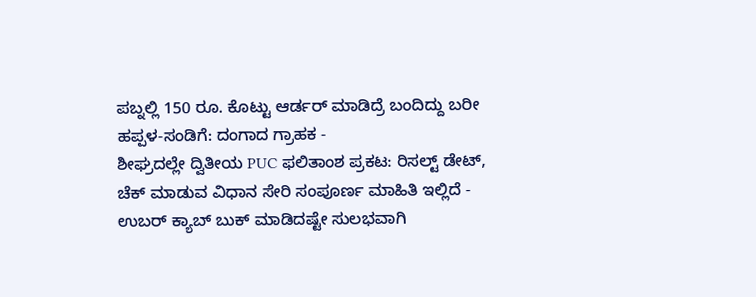ಪಬ್ನಲ್ಲಿ 150 ರೂ. ಕೊಟ್ಟು ಆರ್ಡರ್ ಮಾಡಿದ್ರೆ ಬಂದಿದ್ದು ಬರೀ ಹಪ್ಪಳ-ಸಂಡಿಗೆ: ದಂಗಾದ ಗ್ರಾಹಕ -
ಶೀಘ್ರದಲ್ಲೇ ದ್ವಿತೀಯ PUC ಫಲಿತಾಂಶ ಪ್ರಕಟ: ರಿಸಲ್ಟ್ ಡೇಟ್, ಚೆಕ್ ಮಾಡುವ ವಿಧಾನ ಸೇರಿ ಸಂಪೂರ್ಣ ಮಾಹಿತಿ ಇಲ್ಲಿದೆ -
ಉಬರ್ ಕ್ಯಾಬ್ ಬುಕ್ ಮಾಡಿದಷ್ಟೇ ಸುಲಭವಾಗಿ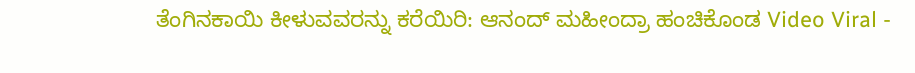ತೆಂಗಿನಕಾಯಿ ಕೀಳುವವರನ್ನು ಕರೆಯಿರಿ: ಆನಂದ್ ಮಹೀಂದ್ರಾ ಹಂಚಿಕೊಂಡ Video Viral -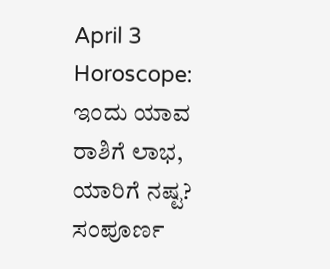April 3 Horoscope: ಇಂದು ಯಾವ ರಾಶಿಗೆ ಲಾಭ, ಯಾರಿಗೆ ನಷ್ಟ? ಸಂಪೂರ್ಣ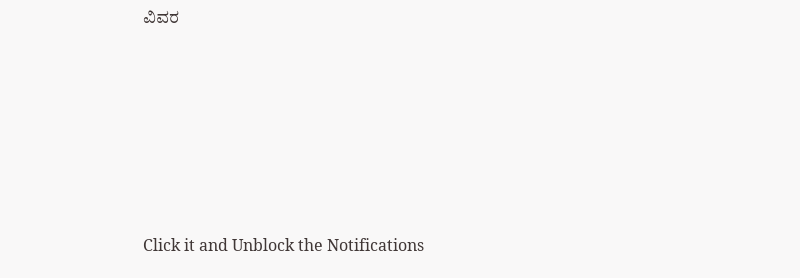ವಿವರ












Click it and Unblock the Notifications